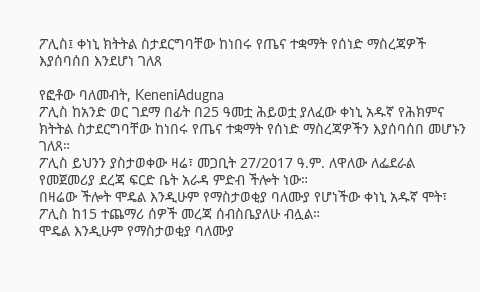ፖሊስ፤ ቀነኒ ክትትል ስታደርግባቸው ከነበሩ የጤና ተቋማት የሰነድ ማስረጃዎች እያሰባሰበ እንደሆነ ገለጸ

የፎቶው ባለመብት, KeneniAdugna
ፖሊስ ከአንድ ወር ገደማ በፊት በ25 ዓመቷ ሕይወቷ ያለፈው ቀነኒ አዱኛ የሕክምና ክትትል ስታደርግባቸው ከነበሩ የጤና ተቋማት የሰነድ ማስረጃዎችን እያሰባሰበ መሆኑን ገለጸ።
ፖሊስ ይህንን ያስታወቀው ዛሬ፣ መጋቢት 27/2017 ዓ.ም. ለዋለው ለፌደራል የመጀመሪያ ደረጃ ፍርድ ቤት አራዳ ምድብ ችሎት ነው።
በዛሬው ችሎት ሞዴል እንዲሁም የማስታወቂያ ባለሙያ የሆነችው ቀነኒ አዱኛ ሞት፣ ፖሊስ ከ15 ተጨማሪ ሰዎች መረጃ ሰብስቤያለሁ ብሏል።
ሞዴል እንዲሁም የማስታወቂያ ባለሙያ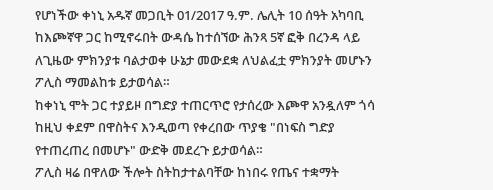የሆነችው ቀነኒ አዱኛ መጋቢት 01/2017 ዓ.ም. ሌሊት 10 ሰዓት አካባቢ ከእጮኛዋ ጋር ከሚኖሩበት ውዳሴ ከተሰኘው ሕንጻ 5ኛ ፎቅ በረንዳ ላይ ለጊዜው ምክንያቱ ባልታወቀ ሁኔታ መውደቋ ለህልፈቷ ምክንያት መሆኑን ፖሊስ ማመልከቱ ይታወሳል።
ከቀነኒ ሞት ጋር ተያይዞ በግድያ ተጠርጥሮ የታሰረው እጮዋ አንዷለም ጎሳ ከዚህ ቀደም በዋስትና እንዲወጣ የቀረበው ጥያቄ "በነፍስ ግድያ የተጠረጠረ በመሆኑ" ውድቅ መደረጉ ይታወሳል።
ፖሊስ ዛሬ በዋለው ችሎት ስትከታተልባቸው ከነበሩ የጤና ተቋማት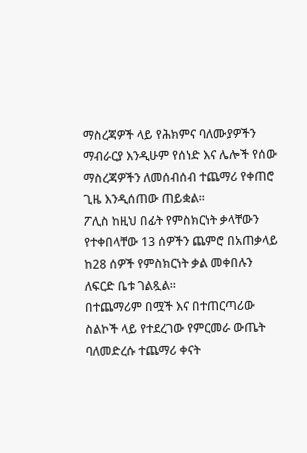ማስረጃዎች ላይ የሕክምና ባለሙያዎችን ማብራርያ እንዲሁም የሰነድ እና ሌሎች የሰው ማስረጃዎችን ለመሰብሰብ ተጨማሪ የቀጠሮ ጊዜ እንዲሰጠው ጠይቋል።
ፖሊስ ከዚህ በፊት የምስክርነት ቃላቸውን የተቀበላቸው 13 ሰዎችን ጨምሮ በአጠቃላይ ከ28 ሰዎች የምስክርነት ቃል መቀበሉን ለፍርድ ቤቱ ገልጿል።
በተጨማሪም በሟች እና በተጠርጣሪው ስልኮች ላይ የተደረገው የምርመራ ውጤት ባለመድረሱ ተጨማሪ ቀናት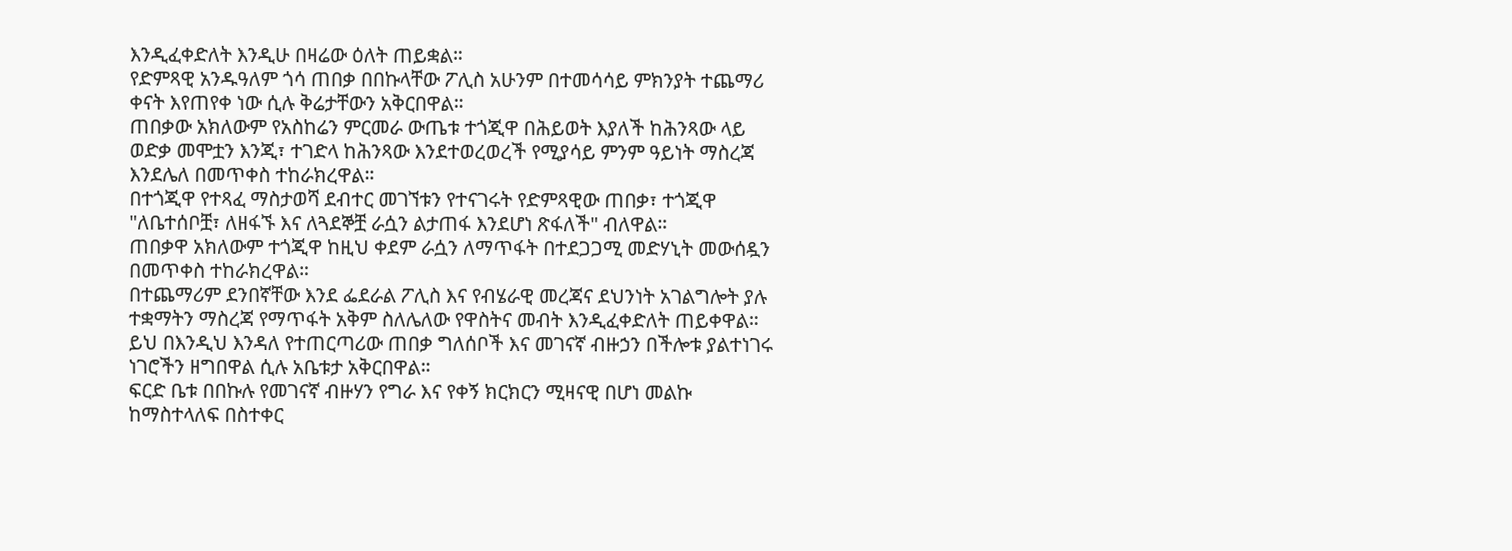እንዲፈቀድለት እንዲሁ በዛሬው ዕለት ጠይቋል።
የድምጻዊ አንዱዓለም ጎሳ ጠበቃ በበኩላቸው ፖሊስ አሁንም በተመሳሳይ ምክንያት ተጨማሪ ቀናት እየጠየቀ ነው ሲሉ ቅሬታቸውን አቅርበዋል።
ጠበቃው አክለውም የአስከሬን ምርመራ ውጤቱ ተጎጂዋ በሕይወት እያለች ከሕንጻው ላይ ወድቃ መሞቷን እንጂ፣ ተገድላ ከሕንጻው እንደተወረወረች የሚያሳይ ምንም ዓይነት ማስረጃ እንደሌለ በመጥቀስ ተከራክረዋል።
በተጎጂዋ የተጻፈ ማስታወሻ ደብተር መገኘቱን የተናገሩት የድምጻዊው ጠበቃ፣ ተጎጂዋ "ለቤተሰቦቿ፣ ለዘፋኙ እና ለጓደኞቿ ራሷን ልታጠፋ እንደሆነ ጽፋለች" ብለዋል።
ጠበቃዋ አክለውም ተጎጂዋ ከዚህ ቀደም ራሷን ለማጥፋት በተደጋጋሚ መድሃኒት መውሰዷን በመጥቀስ ተከራክረዋል።
በተጨማሪም ደንበኛቸው እንደ ፌደራል ፖሊስ እና የብሄራዊ መረጃና ደህንነት አገልግሎት ያሉ ተቋማትን ማስረጃ የማጥፋት አቅም ስለሌለው የዋስትና መብት እንዲፈቀድለት ጠይቀዋል።
ይህ በእንዲህ እንዳለ የተጠርጣሪው ጠበቃ ግለሰቦች እና መገናኛ ብዙኃን በችሎቱ ያልተነገሩ ነገሮችን ዘግበዋል ሲሉ አቤቱታ አቅርበዋል።
ፍርድ ቤቱ በበኩሉ የመገናኛ ብዙሃን የግራ እና የቀኝ ክርክርን ሚዛናዊ በሆነ መልኩ ከማስተላለፍ በስተቀር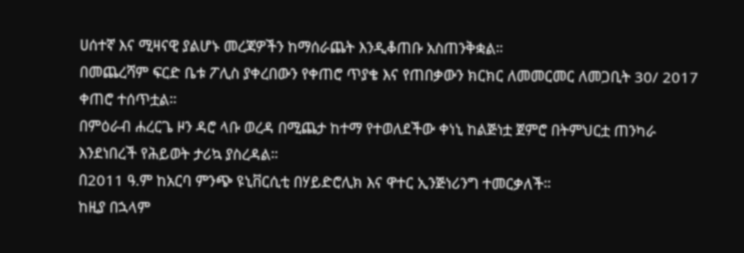ሀሰተኛ እና ሚዛናዊ ያልሆኑ መረጃዎችን ከማሰራጨት እንዲቆጠቡ አስጠንቅቋል።
በመጨረሻም ፍርድ ቤቱ ፖሊስ ያቀረበውን የቀጠሮ ጥያቄ እና የጠበቃውን ክርክር ለመመርመር ለመጋቢት 30/ 2017 ቀጠሮ ተሰጥቷል።
በምዕራብ ሐረርጌ ዞን ዳሮ ላቡ ወረዳ በሚጨታ ከተማ የተወለደችው ቀነኒ ከልጅነቷ ጀምሮ በትምህርቷ ጠንካራ እንደነበረች የሕይወት ታሪኳ ያስረዳል።
በ2011 ዓ.ም ከአርባ ምንጭ ዩኒቨርሲቲ በሃይድሮሊክ እና ዋተር ኢንጅነሪንግ ተመርቃለች።
ከዚያ በኋላም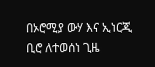በኦሮሚያ ውሃ እና ኢነርጂ ቢሮ ለተወሰነ ጊዜ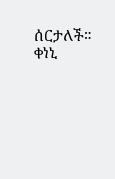ሰርታለች።
ቀነኒ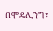በሞዴሊንግ፣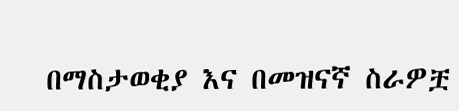በማስታወቂያ እና በመዝናኛ ስራዎቿ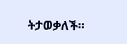ትታወቃለች።